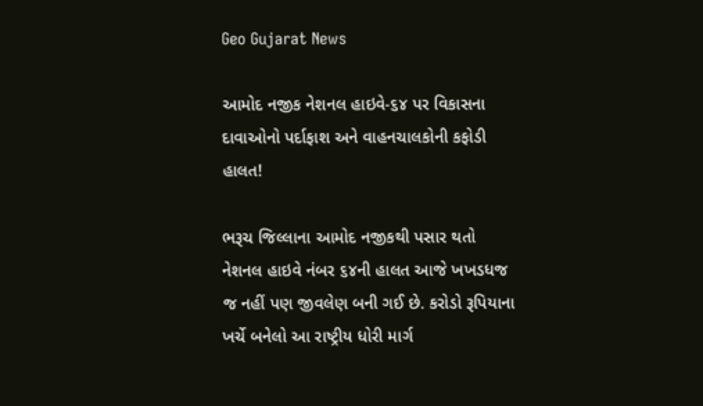Geo Gujarat News

આમોદ નજીક નેશનલ હાઇવે-૬૪ પર વિકાસના દાવાઓનો પર્દાફાશ અને વાહનચાલકોની કફોડી હાલત!

ભરૂચ જિલ્લાના આમોદ નજીકથી પસાર થતો નેશનલ હાઇવે નંબર ૬૪ની હાલત આજે ખખડધજ જ નહીં પણ જીવલેણ બની ગઈ છે. કરોડો રૂપિયાના ખર્ચે બનેલો આ રાષ્ટ્રીય ધોરી માર્ગ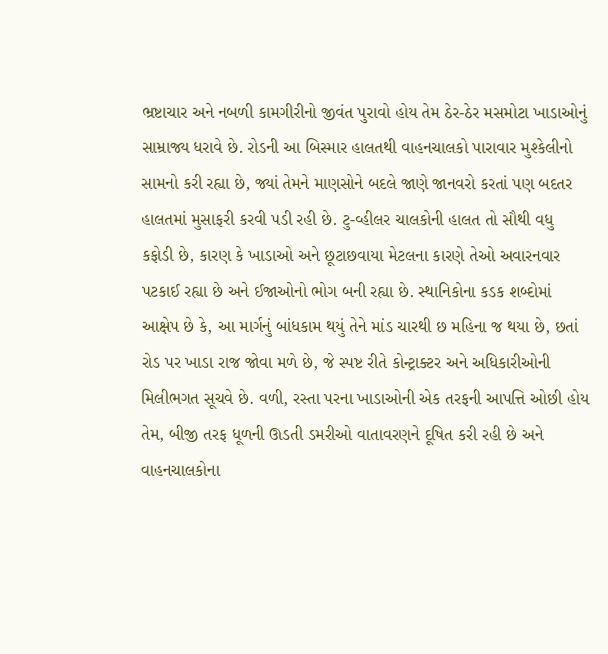ભ્રષ્ટાચાર અને નબળી કામગીરીનો જીવંત પુરાવો હોય તેમ ઠેર-ઠેર મસમોટા ખાડાઓનું સામ્રાજ્ય ધરાવે છે. રોડની આ બિસ્માર હાલતથી વાહનચાલકો પારાવાર મુશ્કેલીનો સામનો કરી રહ્યા છે, જ્યાં તેમને માણસોને બદલે જાણે જાનવરો કરતાં પણ બદતર હાલતમાં મુસાફરી કરવી પડી રહી છે. ટુ-વ્હીલર ચાલકોની હાલત તો સૌથી વધુ કફોડી છે, કારણ કે ખાડાઓ અને છૂટાછવાયા મેટલના કારણે તેઓ અવારનવાર પટકાઈ રહ્યા છે અને ઈજાઓનો ભોગ બની રહ્યા છે. સ્થાનિકોના કડક શબ્દોમાં આક્ષેપ છે કે, આ માર્ગનું બાંધકામ થયું તેને માંડ ચારથી છ મહિના જ થયા છે, છતાં રોડ પર ખાડા રાજ જોવા મળે છે, જે સ્પષ્ટ રીતે કોન્ટ્રાક્ટર અને અધિકારીઓની મિલીભગત સૂચવે છે. વળી, રસ્તા પરના ખાડાઓની એક તરફની આપત્તિ ઓછી હોય તેમ, બીજી તરફ ધૂળની ઊડતી ડમરીઓ વાતાવરણને દૂષિત કરી રહી છે અને વાહનચાલકોના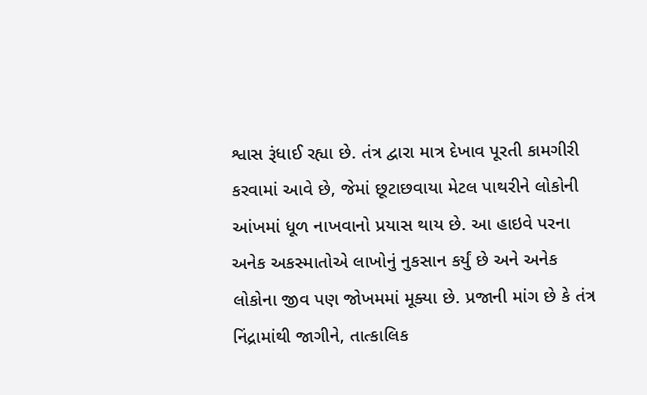શ્વાસ રૂંધાઈ રહ્યા છે. તંત્ર દ્વારા માત્ર દેખાવ પૂરતી કામગીરી કરવામાં આવે છે, જેમાં છૂટાછવાયા મેટલ પાથરીને લોકોની આંખમાં ધૂળ નાખવાનો પ્રયાસ થાય છે. આ હાઇવે પરના અનેક અકસ્માતોએ લાખોનું નુકસાન કર્યું છે અને અનેક લોકોના જીવ પણ જોખમમાં મૂક્યા છે. પ્રજાની માંગ છે કે તંત્ર નિંદ્રામાંથી જાગીને, તાત્કાલિક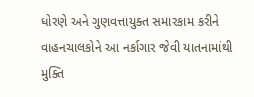ધોરણે અને ગુણવત્તાયુક્ત સમારકામ કરીને વાહનચાલકોને આ નર્કાગાર જેવી યાતનામાંથી મુક્તિ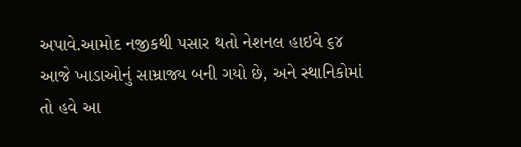અપાવે.આમોદ નજીકથી પસાર થતો નેશનલ હાઇવે ૬૪ આજે ખાડાઓનું સામ્રાજ્ય બની ગયો છે, અને સ્થાનિકોમાં તો હવે આ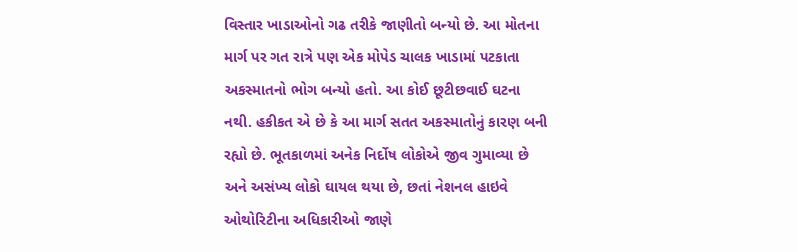વિસ્તાર ખાડાઓનો ગઢ તરીકે જાણીતો બન્યો છે. આ મોતના માર્ગ પર ગત રાત્રે પણ એક મોપેડ ચાલક ખાડામાં પટકાતા અકસ્માતનો ભોગ બન્યો હતો. આ કોઈ છૂટીછવાઈ ઘટના નથી. હકીકત એ છે કે આ માર્ગ સતત અકસ્માતોનું કારણ બની રહ્યો છે. ભૂતકાળમાં અનેક નિર્દોષ લોકોએ જીવ ગુમાવ્યા છે અને અસંખ્ય લોકો ઘાયલ થયા છે, છતાં નેશનલ હાઇવે ઓથોરિટીના અધિકારીઓ જાણે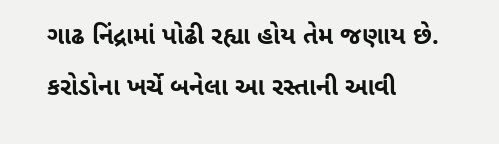ગાઢ નિંદ્રામાં પોઢી રહ્યા હોય તેમ જણાય છે. કરોડોના ખર્ચે બનેલા આ રસ્તાની આવી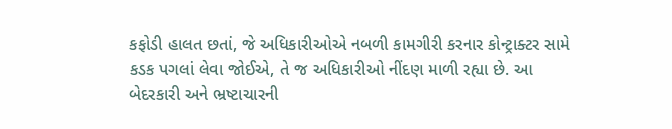કફોડી હાલત છતાં, જે અધિકારીઓએ નબળી કામગીરી કરનાર કોન્ટ્રાક્ટર સામે કડક પગલાં લેવા જોઈએ, તે જ અધિકારીઓ નીંદણ માળી રહ્યા છે. આ બેદરકારી અને ભ્રષ્ટાચારની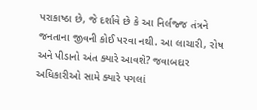પરાકાષ્ઠા છે, જે દર્શાવે છે કે આ નિર્લજ્જ તંત્રને જનતાના જીવની કોઈ પરવા નથી. આ લાચારી, રોષ અને પીડાનો અંત ક્યારે આવશે? જવાબદાર અધિકારીઓ સામે ક્યારે પગલાં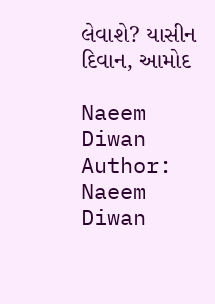લેવાશે? યાસીન દિવાન, આમોદ

Naeem Diwan
Author: Naeem Diwan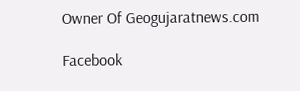Owner Of Geogujaratnews.com

Facebook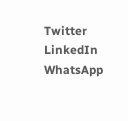Twitter
LinkedIn
WhatsApp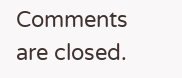Comments are closed.